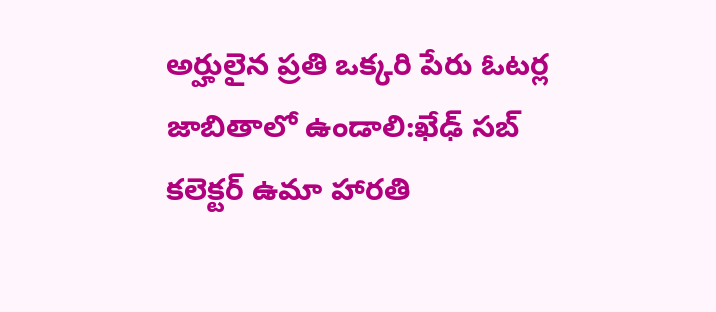అర్హులైన ప్రతి ఒక్కరి పేరు ఓటర్ల జాబితాలో ఉండాలి:ఖేఢ్ సబ్ కలెక్టర్ ఉమా హారతి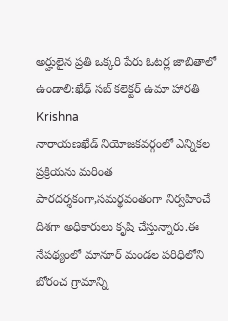అర్హులైన ప్రతి ఒక్కరి పేరు ఓటర్ల జాబితాలో ఉండాలి:ఖేఢ్ సబ్ కలెక్టర్ ఉమా హారతి
Krishna
నారాయణఖేడ్ నియోజకవర్గంలో ఎన్నికల ప్రక్రియను మరింత పారదర్శకంగా,సమర్థవంతంగా నిర్వహించే దిశగా అధికారులు కృషి చేస్తున్నారు.ఈ నేపథ్యంలో మానూర్ మండల పరిధిలోని బోరంచ గ్రామాన్ని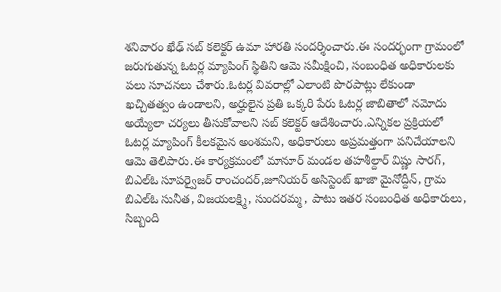శనివారం ఖేఢ్ సబ్ కలెక్టర్ ఉమా హారతి సందర్శించారు.ఈ సందర్భంగా గ్రామంలో జరుగుతున్న ఓటర్ల మ్యాపింగ్ స్థితిని ఆమె సమీక్షించి, సంబంధిత అధికారులకు పలు సూచనలు చేశారు.ఓటర్ల వివరాల్లో ఎలాంటి పొరపాట్లు లేకుండా ఖచ్చితత్వం ఉండాలని, అర్హులైన ప్రతి ఒక్కరి పేరు ఓటర్ల జాబితాలో నమోదు అయ్యేలా చర్యలు తీసుకోవాలని సబ్ కలెక్టర్ ఆదేశించారు.ఎన్నికల ప్రక్రియలో ఓటర్ల మ్యాపింగ్ కీలకమైన అంశమని, అధికారులు అప్రమత్తంగా పనిచేయాలని ఆమె తెలిపారు.ఈ కార్యక్రమంలో మానూర్ మండల తహశీల్దార్ విష్ణు సారగ్, బిఎల్ఓ సూపర్వైజర్ రాంచందర్,జూనియర్ అసిస్టెంట్ ఖాజా మైనోద్దీన్, గ్రామ బిఎల్ఓ సునీత, విజయలక్ష్మి, సుందరమ్మ , పాటు ఇతర సంబంధిత అధికారులు, సిబ్బంది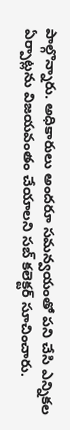పాల్గొన్నారు. అధికారులు అందరూ సమన్వయంతో పని చేసి ఎన్నికల ఏర్పాట్లను విజయవంతం చేయాలని సబ్ కలెక్టర్ సూచించారు.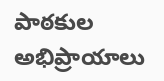పాఠకుల అభిప్రాయాలు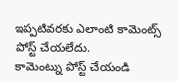ఇప్పటివరకు ఎలాంటి కామెంట్స్ పోస్ట్ చేయలేదు.
కామెంట్ను పోస్ట్ చేయండి